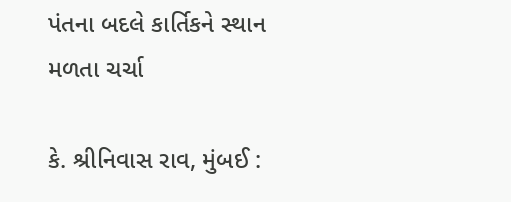પંતના બદલે કાર્તિકને સ્થાન મળતા ચર્ચા

કે. શ્રીનિવાસ રાવ, મુંબઈ :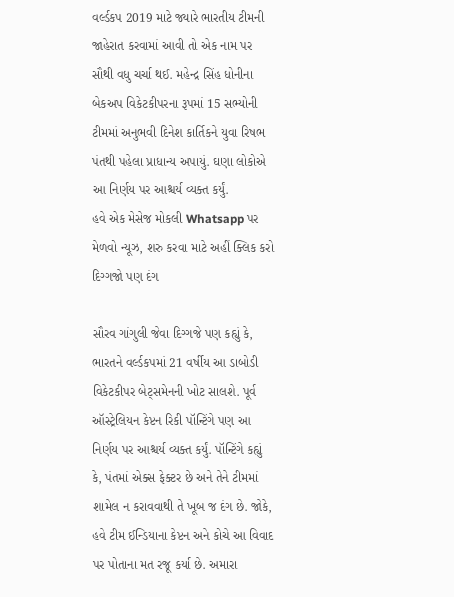વર્લ્ડકપ 2019 માટે જ્યારે ભારતીય ટીમની જાહેરાત કરવામાં આવી તો એક નામ પર સૌથી વધુ ચર્ચા થઈ. મહેન્દ્ર સિંહ ધોનીના બેકઅપ વિકેટકીપરના રૂપમાં 15 સભ્યોની ટીમમાં અનુભવી દિનેશ કાર્તિકને યુવા રિષભ પંતથી પહેલા પ્રાધાન્ય અપાયું. ઘણા લોકોએ આ નિર્ણય પર આશ્ચર્ય વ્યક્ત કર્યું.
હવે એક મેસેજ મોકલી Whatsapp પર મેળવો ન્યૂઝ, શરુ કરવા માટે અહીં ક્લિક કરો
દિગ્ગજો પણ દંગ

સૌરવ ગાંગુલી જેવા દિગ્ગજે પણ કહ્યું કે, ભારતને વર્લ્ડકપમાં 21 વર્ષીય આ ડાબોડી વિકેટકીપર બેટ્સમેનની ખોટ સાલશે. પૂર્વ ઑસ્ટ્રેલિયન કેપ્ટન રિકી પૉન્ટિંગે પણ આ નિર્ણય પર આશ્ચર્ય વ્યક્ત કર્યું. પૉન્ટિંગે કહ્યું કે, પંતમાં એક્સ ફેક્ટર છે અને તેને ટીમમાં શામેલ ન કરાવવાથી તે ખૂબ જ દંગ છે. જોકે, હવે ટીમ ઈન્ડિયાના કેપ્ટન અને કોચે આ વિવાદ પર પોતાના મત રજૂ કર્યા છે. અમારા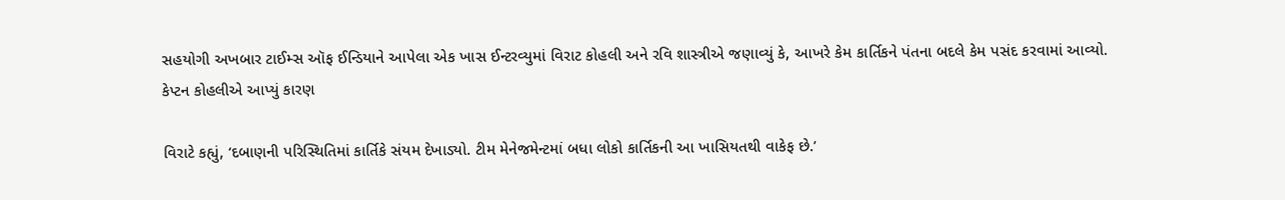સહયોગી અખબાર ટાઈમ્સ ઑફ ઈન્ડિયાને આપેલા એક ખાસ ઈન્ટરવ્યુમાં વિરાટ કોહલી અને રવિ શાસ્ત્રીએ જણાવ્યું કે, આખરે કેમ કાર્તિકને પંતના બદલે કેમ પસંદ કરવામાં આવ્યો.
કેપ્ટન કોહલીએ આપ્યું કારણ

વિરાટે કહ્યું, ‘દબાણની પરિસ્થિતિમાં કાર્તિકે સંયમ દેખાડ્યો. ટીમ મેનેજમેન્ટમાં બધા લોકો કાર્તિકની આ ખાસિયતથી વાકેફ છે.’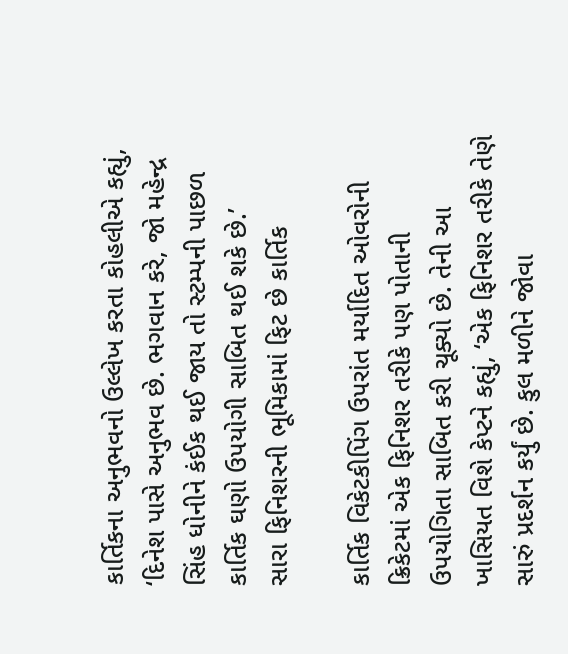કાર્તિકના અનુભવનો ઉલ્લેખ કરતા કોહલીએ કહ્યું, ‘દિનેશ પાસે અનુભવ છે. ભગવાન કરે, જો મહેન્દ્ર સિંહ ધોનીને કંઈક થઈ જાય તો સ્ટમ્પની પાછળ કાર્તિક ઘણો ઉપયોગી સાબિત થઈ શકે છે.’
સારા ફિનિશરની ભૂમિકામાં ફિટ છે કાર્તિક

કાર્તિક વિકેટકીપિંગ ઉપરાંત મર્યાદિત ઓવરોની ક્રિકેટમાં એક ફિનિશર તરીકે પણ પોતાની ઉપયોગિતા સાબિત કરી ચૂક્યો છે. તેની આ ખાસિયત વિશે કેપ્ટને કહ્યું, ‘એક ફિનિશર તરીકે તેણે સારું પ્રદર્શન કર્યું છે. કુલ મળીને જોવા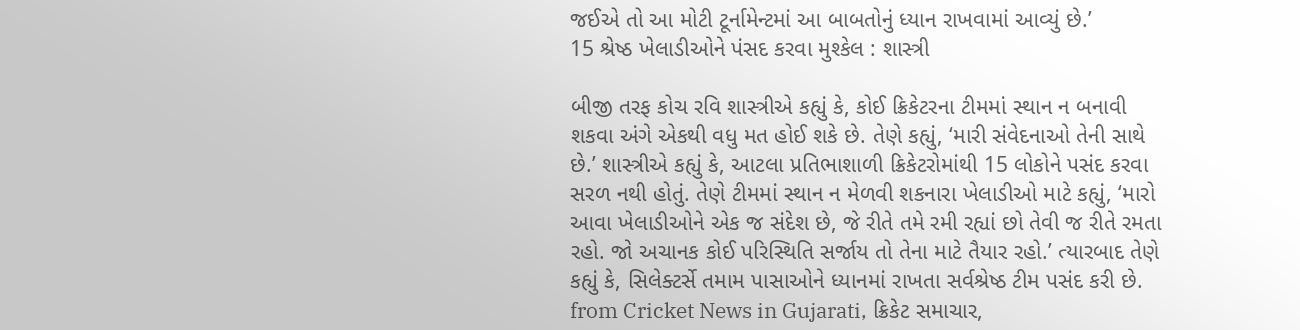જઈએ તો આ મોટી ટૂર્નામેન્ટમાં આ બાબતોનું ધ્યાન રાખવામાં આવ્યું છે.’
15 શ્રેષ્ઠ ખેલાડીઓને પંસદ કરવા મુશ્કેલ : શાસ્ત્રી

બીજી તરફ કોચ રવિ શાસ્ત્રીએ કહ્યું કે, કોઈ ક્રિકેટરના ટીમમાં સ્થાન ન બનાવી શકવા અંગે એકથી વધુ મત હોઈ શકે છે. તેણે કહ્યું, ‘મારી સંવેદનાઓ તેની સાથે છે.’ શાસ્ત્રીએ કહ્યું કે, આટલા પ્રતિભાશાળી ક્રિકેટરોમાંથી 15 લોકોને પસંદ કરવા સરળ નથી હોતું. તેણે ટીમમાં સ્થાન ન મેળવી શકનારા ખેલાડીઓ માટે કહ્યું, ‘મારો આવા ખેલાડીઓને એક જ સંદેશ છે, જે રીતે તમે રમી રહ્યાં છો તેવી જ રીતે રમતા રહો. જો અચાનક કોઈ પરિસ્થિતિ સર્જાય તો તેના માટે તૈયાર રહો.’ ત્યારબાદ તેણે કહ્યું કે, સિલેક્ટર્સે તમામ પાસાઓને ધ્યાનમાં રાખતા સર્વશ્રેષ્ઠ ટીમ પસંદ કરી છે.
from Cricket News in Gujarati, ક્રિકેટ સમાચાર,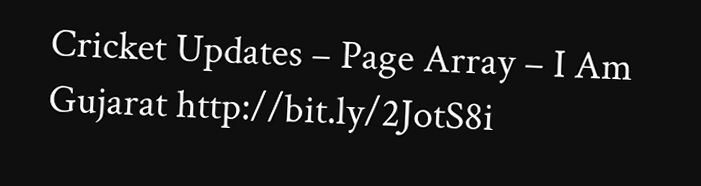Cricket Updates – Page Array – I Am Gujarat http://bit.ly/2JotS8i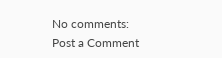No comments:
Post a Comment